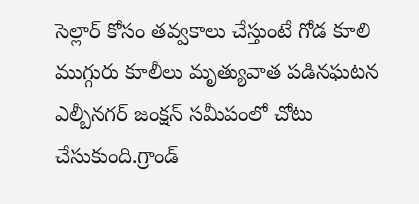సెల్లార్ కోసం తవ్వకాలు చేస్తుంటే గోడ కూలి ముగ్గురు కూలీలు మృత్యువాత పడినఘటన ఎల్బీనగర్ జంక్షన్ సమీపంలో చోటు చేసుకుంది.గ్రాండ్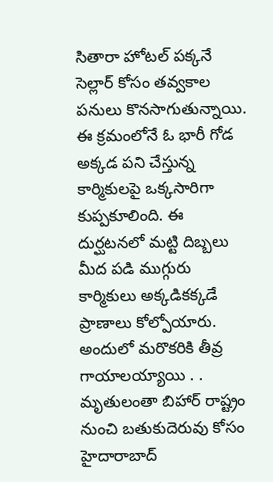సితారా హోటల్ పక్కనే సెల్లార్ కోసం తవ్వకాల పనులు కొనసాగుతున్నాయి.
ఈ క్రమంలోనే ఓ భారీ గోడ అక్కడ పని చేస్తున్న కార్మికులపై ఒక్కసారిగా కుప్పకూలింది. ఈ దుర్ఘటనలో మట్టి దిబ్బలు మీద పడి ముగ్గురు కార్మికులు అక్కడికక్కడే ప్రాణాలు కోల్పోయారు. అందులో మరొకరికి తీవ్ర గాయాలయ్యాయి . .
మృతులంతా బిహార్ రాష్ట్రం నుంచి బతుకుదెరువు కోసం హైదారాబాద్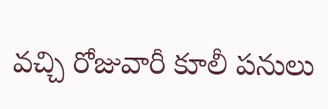వచ్చి రోజువారీ కూలీ పనులు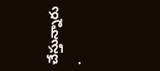చేస్తున్నారు .